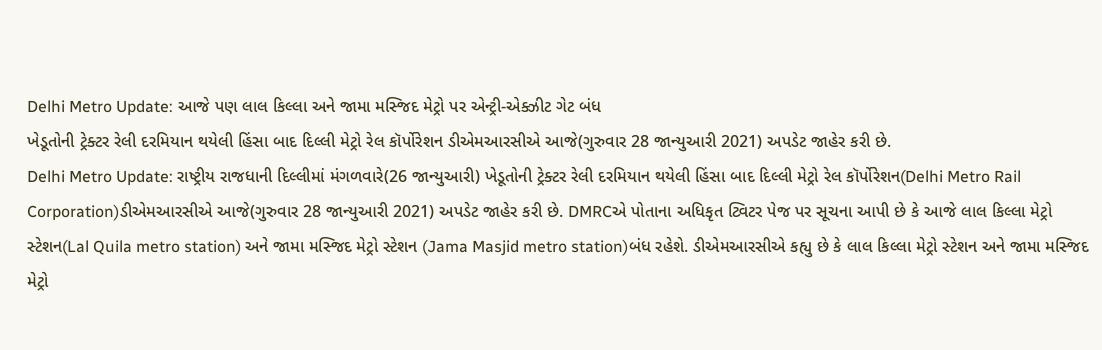Delhi Metro Update: આજે પણ લાલ કિલ્લા અને જામા મસ્જિદ મેટ્રો પર એન્ટ્રી-એક્ઝીટ ગેટ બંધ
ખેડૂતોની ટ્રેક્ટર રેલી દરમિયાન થયેલી હિંસા બાદ દિલ્લી મેટ્રો રેલ કૉર્પોરેશન ડીએમઆરસીએ આજે(ગુરુવાર 28 જાન્યુઆરી 2021) અપડેટ જાહેર કરી છે.
Delhi Metro Update: રાષ્ટ્રીય રાજધાની દિલ્લીમાં મંગળવારે(26 જાન્યુઆરી) ખેડૂતોની ટ્રેક્ટર રેલી દરમિયાન થયેલી હિંસા બાદ દિલ્લી મેટ્રો રેલ કૉર્પોરેશન(Delhi Metro Rail Corporation)ડીએમઆરસીએ આજે(ગુરુવાર 28 જાન્યુઆરી 2021) અપડેટ જાહેર કરી છે. DMRCએ પોતાના અધિકૃત ટ્વિટર પેજ પર સૂચના આપી છે કે આજે લાલ કિલ્લા મેટ્રો સ્ટેશન(Lal Quila metro station) અને જામા મસ્જિદ મેટ્રો સ્ટેશન (Jama Masjid metro station)બંધ રહેશે. ડીએમઆરસીએ કહ્યુ છે કે લાલ કિલ્લા મેટ્રો સ્ટેશન અને જામા મસ્જિદ મેટ્રો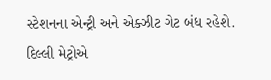સ્ટેશનના એન્ટ્રી અને એક્ઝીટ ગેટ બંધ રહેશે. દિલ્લી મેટ્રોએ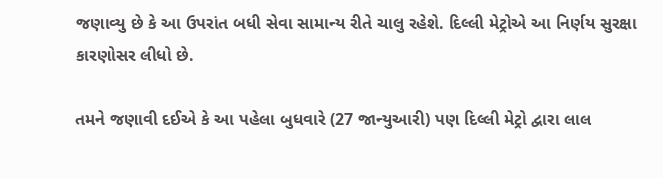જણાવ્યુ છે કે આ ઉપરાંત બધી સેવા સામાન્ય રીતે ચાલુ રહેશે. દિલ્લી મેટ્રોએ આ નિર્ણય સુરક્ષા કારણોસર લીધો છે.

તમને જણાવી દઈએ કે આ પહેલા બુધવારે (27 જાન્યુઆરી) પણ દિલ્લી મેટ્રો દ્વારા લાલ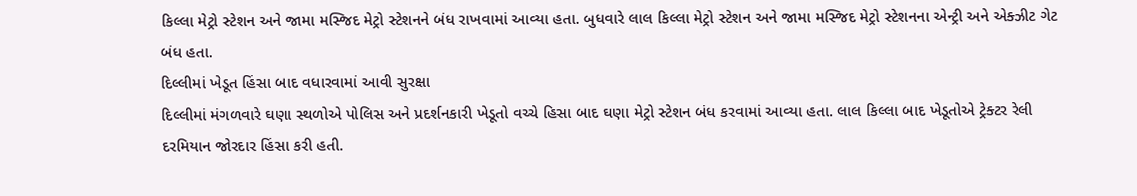કિલ્લા મેટ્રો સ્ટેશન અને જામા મસ્જિદ મેટ્રો સ્ટેશનને બંધ રાખવામાં આવ્યા હતા. બુધવારે લાલ કિલ્લા મેટ્રો સ્ટેશન અને જામા મસ્જિદ મેટ્રો સ્ટેશનના એન્ટ્રી અને એક્ઝીટ ગેટ બંધ હતા.
દિલ્લીમાં ખેડૂત હિંસા બાદ વધારવામાં આવી સુરક્ષા
દિલ્લીમાં મંગળવારે ઘણા સ્થળોએ પોલિસ અને પ્રદર્શનકારી ખેડૂતો વચ્ચે હિસા બાદ ઘણા મેટ્રો સ્ટેશન બંધ કરવામાં આવ્યા હતા. લાલ કિલ્લા બાદ ખેડૂતોએ ટ્રેક્ટર રેલી દરમિયાન જોરદાર હિંસા કરી હતી.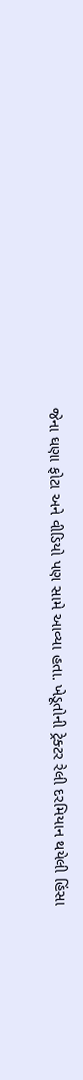જેના ઘણા ફોટા અને વીડિયો પણ સામે આવ્યા હતા. ખેડૂતોની ટ્રેક્ટર રેલી દરમિયાન થયેલી હિંસા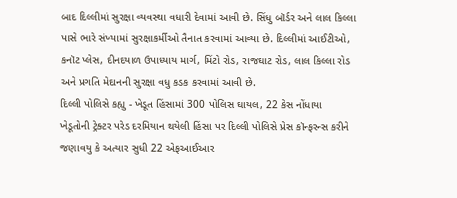બાદ દિલ્લીમાં સુરક્ષા વ્યવસ્થા વધારી દેવામાં આવી છે. સિંધુ બૉર્ડર અને લાલ કિલ્લા પાસે ભારે સંખ્યામાં સુરક્ષાકર્મીઓ તૈનાત કરવામાં આવ્યા છે. દિલ્લીમાં આઈટીઓ, કનૉટ પ્લેસ, દીનદયાળ ઉપાધ્યાય માર્ગ, મિંટો રોડ, રાજઘાટ રોડ, લાલ કિલ્લા રોડ અને પ્રગતિ મેદાનની સુરક્ષા વધુ કડક કરવામાં આવી છે.
દિલ્લી પોલિસે કહ્યુ - ખેડૂત હિંસામાં 300 પોલિસ ઘાયલ, 22 કેસ નોંધાયા
ખેડૂતોની ટ્રેક્ટર પરેડ દરમિયાન થયેલી હિંસા પર દિલ્લી પોલિસે પ્રેસ કૉન્ફરન્સ કરીને જણાવયુ કે અત્યાર સુધી 22 એફઆઈઆર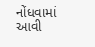નોંધવામાં આવી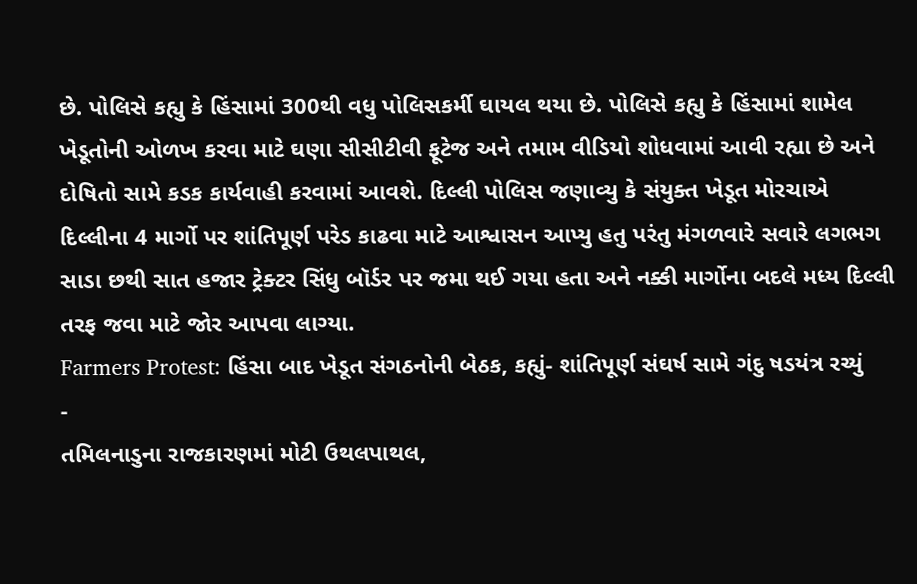છે. પોલિસે કહ્યુ કે હિંસામાં 300થી વધુ પોલિસકર્મી ઘાયલ થયા છે. પોલિસે કહ્યુ કે હિંસામાં શામેલ ખેડૂતોની ઓળખ કરવા માટે ઘણા સીસીટીવી ફૂટેજ અને તમામ વીડિયો શોધવામાં આવી રહ્યા છે અને દોષિતો સામે કડક કાર્યવાહી કરવામાં આવશે. દિલ્લી પોલિસ જણાવ્યુ કે સંયુક્ત ખેડૂત મોરચાએ દિલ્લીના 4 માર્ગો પર શાંતિપૂર્ણ પરેડ કાઢવા માટે આશ્વાસન આપ્યુ હતુ પરંતુ મંગળવારે સવારે લગભગ સાડા છથી સાત હજાર ટ્રેક્ટર સિંધુ બૉર્ડર પર જમા થઈ ગયા હતા અને નક્કી માર્ગોના બદલે મધ્ય દિલ્લી તરફ જવા માટે જોર આપવા લાગ્યા.
Farmers Protest: હિંસા બાદ ખેડૂત સંગઠનોની બેઠક, કહ્યું- શાંતિપૂર્ણ સંઘર્ષ સામે ગંદુ ષડયંત્ર રચ્યું
-
તમિલનાડુના રાજકારણમાં મોટી ઉથલપાથલ,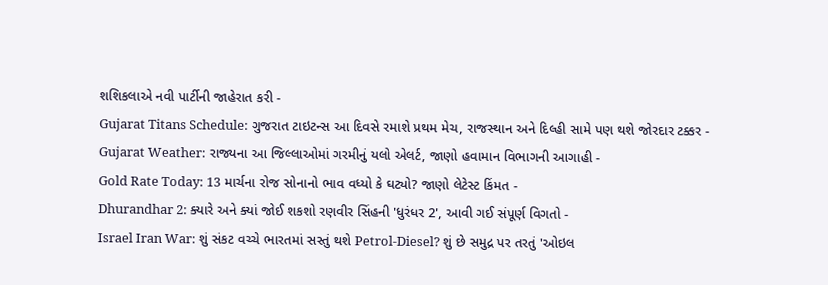શશિકલાએ નવી પાર્ટીની જાહેરાત કરી -
Gujarat Titans Schedule: ગુજરાત ટાઇટન્સ આ દિવસે રમાશે પ્રથમ મેચ, રાજસ્થાન અને દિલ્હી સામે પણ થશે જોરદાર ટક્કર -
Gujarat Weather: રાજ્યના આ જિલ્લાઓમાં ગરમીનું યલો એલર્ટ, જાણો હવામાન વિભાગની આગાહી -
Gold Rate Today: 13 માર્ચના રોજ સોનાનો ભાવ વધ્યો કે ઘટ્યો? જાણો લેટેસ્ટ કિંમત -
Dhurandhar 2: ક્યારે અને ક્યાં જોઈ શકશો રણવીર સિંહની 'ધુરંધર 2', આવી ગઈ સંપૂર્ણ વિગતો -
Israel Iran War: શું સંકટ વચ્ચે ભારતમાં સસ્તું થશે Petrol-Diesel? શું છે સમુદ્ર પર તરતું 'ઓઇલ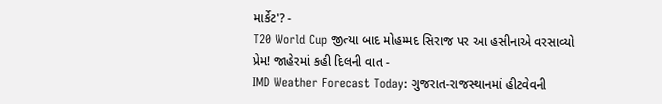માર્કેટ'? -
T20 World Cup જીત્યા બાદ મોહમ્મદ સિરાજ પર આ હસીનાએ વરસાવ્યો પ્રેમ! જાહેરમાં કહી દિલની વાત -
IMD Weather Forecast Today: ગુજરાત-રાજસ્થાનમાં હીટવેવની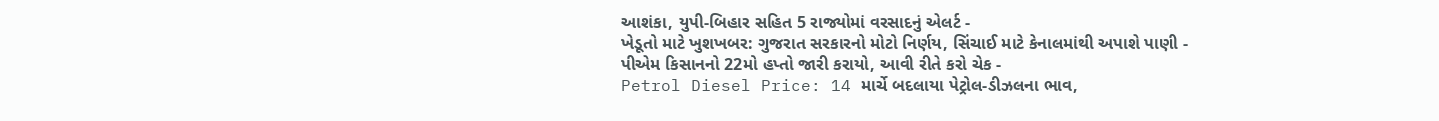આશંકા, યુપી-બિહાર સહિત 5 રાજ્યોમાં વરસાદનું એલર્ટ -
ખેડૂતો માટે ખુશખબર: ગુજરાત સરકારનો મોટો નિર્ણય, સિંચાઈ માટે કેનાલમાંથી અપાશે પાણી -
પીએમ કિસાનનો 22મો હપ્તો જારી કરાયો, આવી રીતે કરો ચેક -
Petrol Diesel Price: 14 માર્ચે બદલાયા પેટ્રોલ-ડીઝલના ભાવ,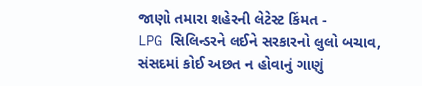જાણો તમારા શહેરની લેટેસ્ટ કિંમત -
LPG સિલિન્ડરને લઈને સરકારનો લુલો બચાવ, સંસદમાં કોઈ અછત ન હોવાનું ગાણું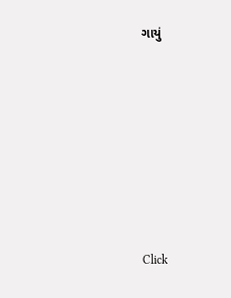ગાયું










Click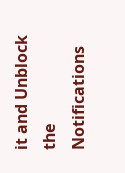it and Unblock the Notifications